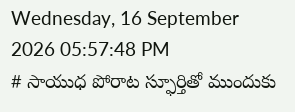Wednesday, 16 September 2026 05:57:48 PM
# సాయుధ పోరాట స్ఫూర్తితో ముందుకు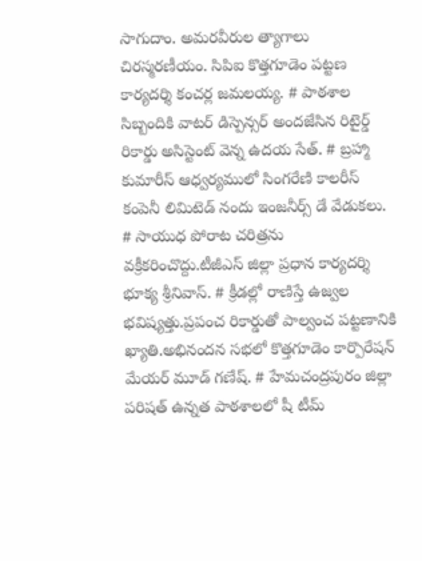సాగుదాం. అమరవీరుల త్యాగాలు చిరస్మరణీయం. సిపిఐ కొత్తగూడెం పట్టణ కార్యదర్శి కంచర్ల జమలయ్య. # పాఠశాల సిబ్బందికి వాటర్ డిస్పెన్సర్ అందజేసిన రిటైర్డ్ రికార్డు అసిస్టెంట్ వెన్న ఉదయ సేత్. # బ్రహ్మా కుమారీస్ ఆధ్వర్యములో సింగరేణి కాలరీస్ కంపెనీ లిమిటెడ్ నందు ఇంజనీర్స్ డే వేడుకలు. # సాయుధ పోరాట చరిత్రను వక్రీకరించొద్దు.టీజీఎస్ జిల్లా ప్రధాన కార్యదర్శి భూక్య శ్రీనివాస్. # క్రీడల్లో రాణిస్తే ఉజ్వల భవిష్యత్తు.ప్రపంచ రికార్డుతో పాల్వంచ పట్టణానికి ఖ్యాతి.అభినందన సభలో కొత్తగూడెం కార్పొరేషన్ మేయర్ మూడ్ గణేష్. # హేమచంద్రపురం జిల్లా పరిషత్ ఉన్నత పాఠశాలలో షీ టీమ్‌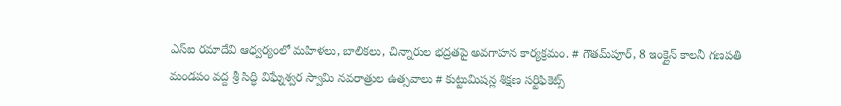ఎస్‌ఐ రమాదేవి ఆధ్వర్యంలో మహిళలు, బాలికలు, చిన్నారుల భద్రతపై అవగాహన కార్యక్రమం. # గౌతమ్‌పూర్, 8 ఇంక్లైన్ కాలనీ గణపతి మండపం వద్ద శ్రీ సిద్ధి విఘ్నేశ్వర స్వామి నవరాత్రుల ఉత్సవాలు # కుట్టుమిషన్ల శిక్షణ సర్టిఫికెట్స్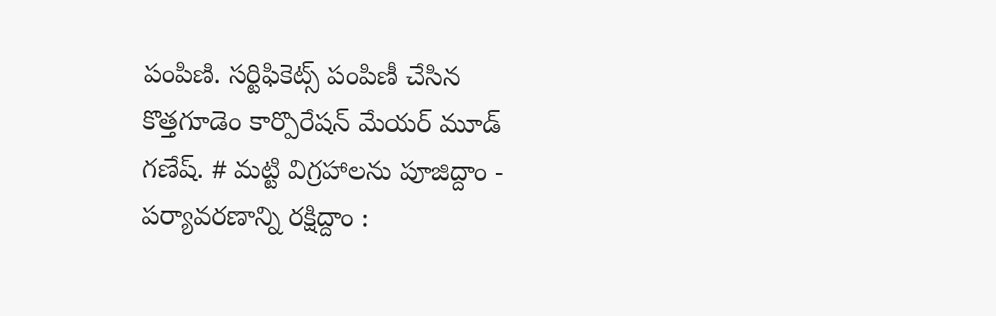పంపిణి. సర్టిఫికెట్స్ పంపిణీ చేసిన కొత్తగూడెం కార్పొరేషన్ మేయర్ మూడ్ గణేష్. # మట్టి విగ్రహాలను పూజిద్దాం - పర్యావరణాన్ని రక్షిద్దాం :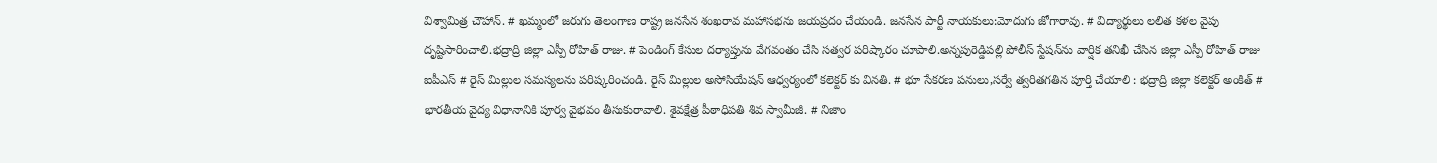విశ్వామిత్ర చౌహాన్. # ఖమ్మంలో జరుగు తెలంగాణ రాష్ట్ర జనసేన శంఖరావ మహాసభను జయప్రదం చేయండి. జనసేన పార్టీ నాయకులు:మోదుగు జోగారావు. # విద్యార్థులు లలిత కళల వైపు దృష్టిసారించాలి.భద్రాద్రి జిల్లా ఎస్పీ రోహిత్ రాజు. # పెండింగ్ కేసుల దర్యాప్తును వేగవంతం చేసి సత్వర పరిష్కారం చూపాలి.అన్నపురెడ్డిపల్లి పోలీస్ స్టేషన్‌ను వార్షిక తనిఖీ చేసిన జిల్లా ఎస్పీ రోహిత్ రాజు ఐపీఎస్ # రైస్ మిల్లుల సమస్యలను పరిష్కరించండి. రైస్ మిల్లుల అసోసియేషన్ ఆధ్వర్యంలో కలెక్టర్ కు వినతి. # భూ సేకరణ పనులు,సర్వే త్వరితగతిన పూర్తి చేయాలి : భద్రాద్రి జిల్లా కలెక్టర్ అంకిత్ # భారతీయ వైద్య విధానానికి పూర్వ వైభవం తీసుకురావాలి. శైవక్షేత్ర పీఠాధిపతి శివ స్వామీజీ. # నిజాం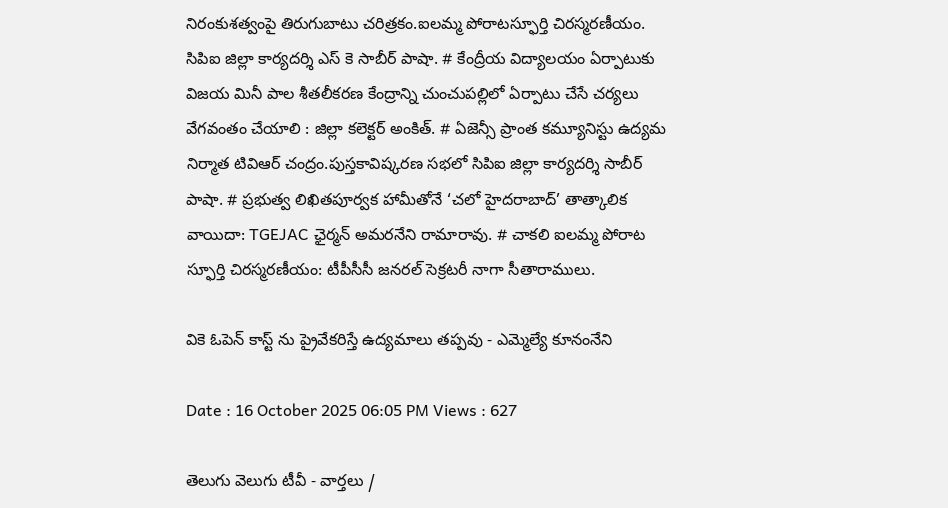నిరంకుశత్వంపై తిరుగుబాటు చరిత్రకం.ఐలమ్మ పోరాటస్ఫూర్తి చిరస్మరణీయం. సిపిఐ జిల్లా కార్యదర్శి ఎస్ కె సాబీర్ పాషా. # కేంద్రీయ విద్యాలయం ఏర్పాటుకు విజయ మినీ పాల శీతలీకరణ కేంద్రాన్ని చుంచుపల్లిలో ఏర్పాటు చేసే చర్యలు వేగవంతం చేయాలి : జిల్లా కలెక్టర్ అంకిత్. # ఏజెన్సీ ప్రాంత కమ్యూనిస్టు ఉద్యమ నిర్మాత టివిఆర్ చంద్రం.పుస్తకావిష్కరణ సభలో సిపిఐ జిల్లా కార్యదర్శి సాబీర్ పాషా. # ప్రభుత్వ లిఖితపూర్వక హామీతోనే ‘చలో హైదరాబాద్’ తాత్కాలిక వాయిదా: TGEJAC ఛైర్మన్ అమరనేని రామారావు. # చాకలి ఐలమ్మ పోరాట స్ఫూర్తి చిరస్మరణీయం: టీపీసీసీ జనరల్ సెక్రటరీ నాగా సీతారాములు.

వికె ఓపెన్ కాస్ట్ ను ప్రైవేకరిస్తే ఉద్యమాలు తప్పవు - ఎమ్మెల్యే కూనంనేని

Date : 16 October 2025 06:05 PM Views : 627

తెలుగు వెలుగు టీవీ - వార్తలు /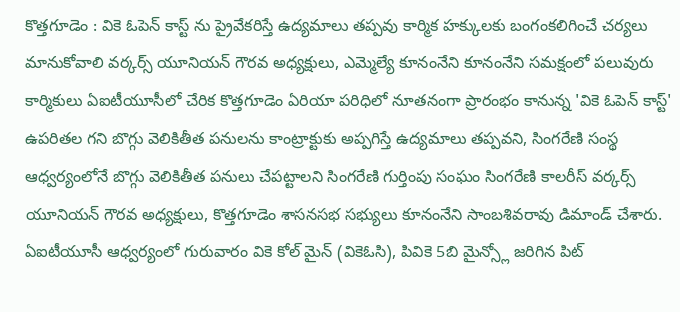కొత్తగూడెం : వికె ఓపెన్ కాస్ట్ ను ప్రైవేకరిస్తే ఉద్యమాలు తప్పవు కార్మిక హక్కులకు బంగంకలిగించే చర్యలు మానుకోవాలి వర్కర్స్ యూనియన్ గౌరవ అధ్యక్షులు, ఎమ్మెల్యే కూనంనేని కూనంనేని సమక్షంలో పలువురు కార్మికులు ఏఐటీయూసీలో చేరిక కొత్తగూడెం ఏరియా పరిధిలో నూతనంగా ప్రారంభం కానున్న 'వికె ఓపెన్ కాస్ట్' ఉపరితల గని బొగ్గు వెలికితీత పనులను కాంట్రాక్టుకు అప్పగిస్తే ఉద్యమాలు తప్పవని, సింగరేణి సంస్థ ఆధ్వర్యంలోనే బొగ్గు వెలికితీత పనులు చేపట్టాలని సింగరేణి గుర్తింపు సంఘం సింగరేణి కాలరీస్ వర్కర్స్ యూనియన్ గౌరవ అధ్యక్షులు, కొత్తగూడెం శాసనసభ సభ్యులు కూనంనేని సాంబశివరావు డిమాండ్ చేశారు. ఏఐటీయూసీ ఆధ్వర్యంలో గురువారం వికె కోల్ మైన్ (వికెఓసి), పివికె 5బి మైన్స్లో జరిగిన పిట్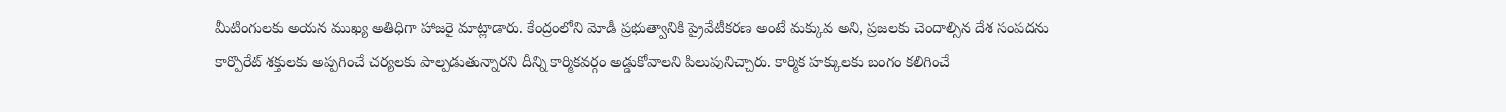మీటింగులకు అయన ముఖ్య అతిధిగా హాజరై మాట్లాడారు. కేంద్రంలోని మోడీ ప్రభుత్వానికి ప్రైవేటీకరణ అంటే మక్కువ అని, ప్రజలకు చెందాల్సిన దేశ సంపదను కార్పొరేట్ శక్తులకు అప్పగించే చర్యలకు పాల్పడుతున్నారని దీన్ని కార్మికవర్గం అడ్డుకోవాలని పిలుపునిచ్చారు. కార్మిక హక్కులకు బంగం కలిగించే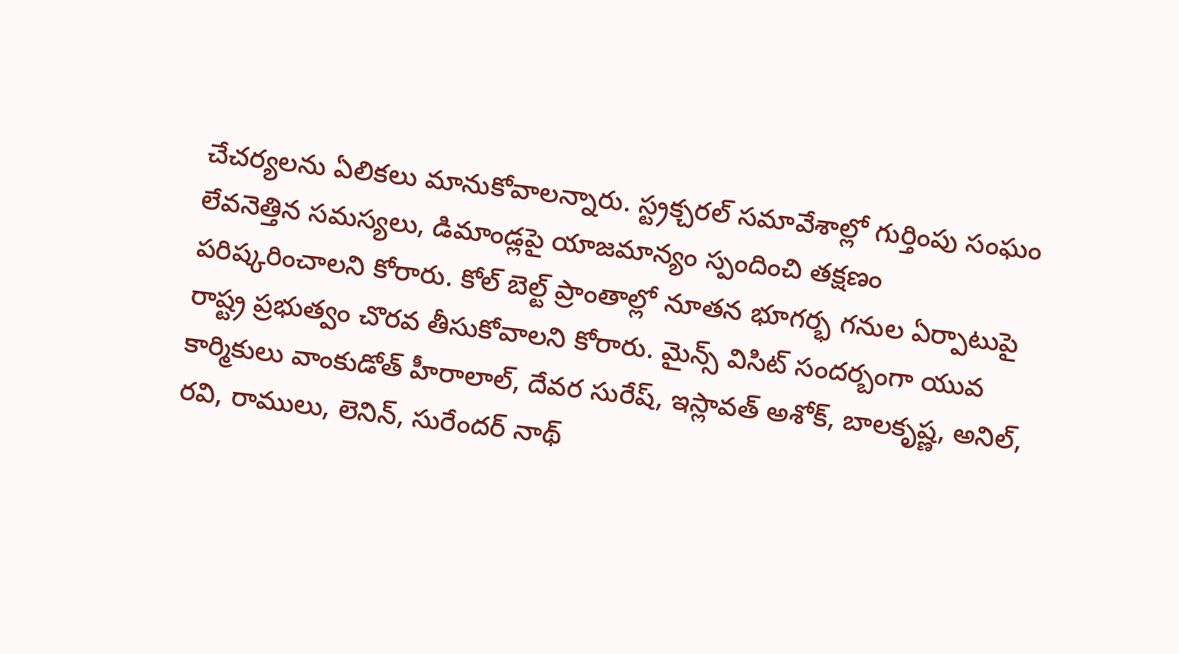చేచర్యలను ఏలికలు మానుకోవాలన్నారు. స్ట్రక్చరల్ సమావేశాల్లో గుర్తింపు సంఘం లేవనెత్తిన సమస్యలు, డిమాండ్లపై యాజమాన్యం స్పందించి తక్షణం పరిష్కరించాలని కోరారు. కోల్ బెల్ట్ ప్రాంతాల్లో నూతన భూగర్భ గనుల ఏర్పాటుపై రాష్ట్ర ప్రభుత్వం చొరవ తీసుకోవాలని కోరారు. మైన్స్ విసిట్ సందర్బంగా యువ కార్మికులు వాంకుడోత్ హీరాలాల్, దేవర సురేష్, ఇస్లావత్ అశోక్, బాలకృష్ణ, అనిల్, రవి, రాములు, లెనిన్, సురేందర్ నాథ్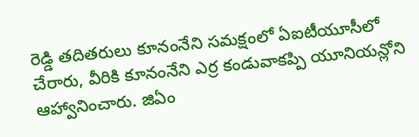రెడ్డి తదితరులు కూనంనేని సమక్షంలో ఏఐటీయూసీలో చేరారు, వీరికి కూనంనేని ఎర్ర కండువాకప్పి యూనియన్లోని ఆహ్వానించారు. జిఏం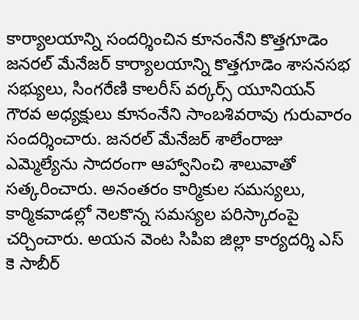కార్యాలయాన్ని సందర్శించిన కూనంనేని కొత్తగూడెం జనరల్ మేనేజర్ కార్యాలయాన్ని కొత్తగూడెం శాసనసభ సభ్యులు, సింగరేణి కాలరీస్ వర్కర్స్ యూనియన్ గౌరవ అధ్యక్షులు కూనంనేని సాంబశివరావు గురువారం సందర్శించారు. జనరల్ మేనేజర్ శాలేంరాజు ఎమ్మెల్యేను సాదరంగా ఆహ్వానించి శాలువాతో సత్కరించారు. అనంతరం కార్మికుల సమస్యలు, కార్మికవాడల్లో నెలకొన్న సమస్యల పరిస్కారంపై చర్చించారు. అయన వెంట సిపిఐ జిల్లా కార్యదర్శి ఎస్ కె సాబీర్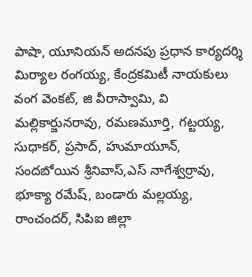పాషా, యూనియన్ అదనపు ప్రధాన కార్యదర్శి మిర్యాల రంగయ్య, కేంద్రకమిటీ నాయకులు వంగ వెంకట్, జి వీరాస్వామి, వి మల్లికార్జునరావు, రమణమూర్తి, గట్టయ్య, సుధాకర్, ప్రసాద్, హుమాయూన్, సందబోయిన శ్రీనివాస్,ఎస్ నాగేశ్వర్రావు, భూక్యా రమేష్, బండారు మల్లయ్య, రాంచందర్, సిపిఐ జిల్లా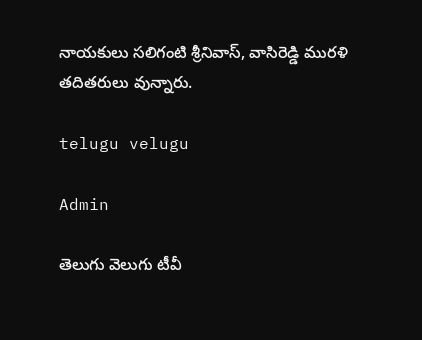నాయకులు సలిగంటి శ్రీనివాస్, వాసిరెడ్డి మురళి తదితరులు వున్నారు.

telugu velugu

Admin

తెలుగు వెలుగు టీవీ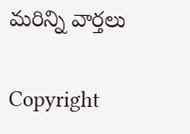మరిన్ని వార్తలు

Copyright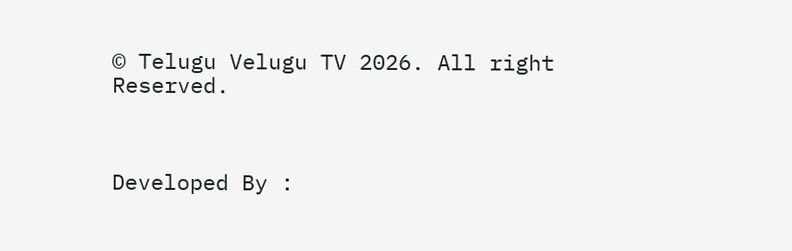© Telugu Velugu TV 2026. All right Reserved.



Developed By :